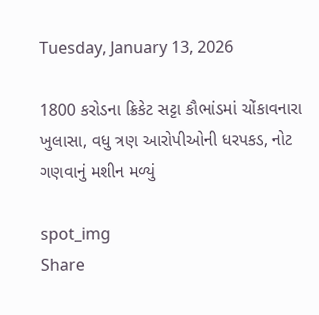Tuesday, January 13, 2026

1800 કરોડના ક્રિકેટ સટ્ટા કૌભાંડમાં ચોંકાવનારા ખુલાસા, વધુ ત્રણ આરોપીઓની ધરપકડ, નોટ ગણવાનું મશીન મળ્યું

spot_img
Share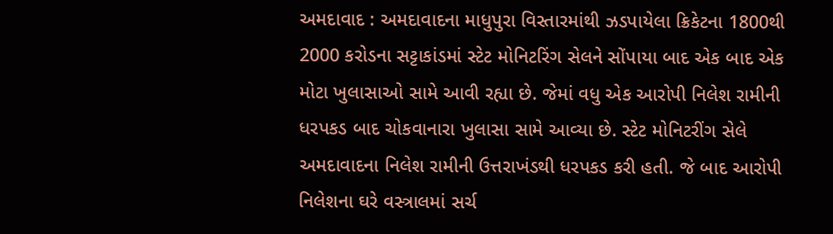અમદાવાદ : અમદાવાદના માધુપુરા વિસ્તારમાંથી ઝડપાયેલા ક્રિકેટના 1800થી 2000 કરોડના સટ્ટાકાંડમાં સ્ટેટ મોનિટરિંગ સેલને સોંપાયા બાદ એક બાદ એક મોટા ખુલાસાઓ સામે આવી રહ્યા છે. જેમાં વધુ એક આરોપી નિલેશ રામીની ધરપકડ બાદ ચોકવાનારા ખુલાસા સામે આવ્યા છે. સ્ટેટ મોનિટરીંગ સેલે અમદાવાદના નિલેશ રામીની ઉત્તરાખંડથી ધરપકડ કરી હતી. જે બાદ આરોપી નિલેશના ઘરે વસ્ત્રાલમાં સર્ચ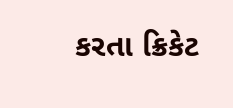કરતા ક્રિકેટ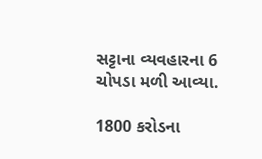સટ્ટાના વ્યવહારના 6 ચોપડા મળી આવ્યા.

1800 કરોડના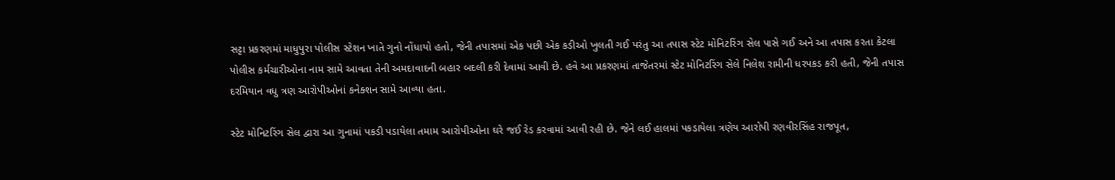સટ્ટા પ્રકરણમાં માધુપુરા પોલીસ સ્ટેશન ખાતે ગુનો નોંધાયો હતો, જેની તપાસમાં એક પછી એક કડીઓ ખુલતી ગઈ પરંતુ આ તપાસ સ્ટેટ મોનિટરિંગ સેલ પાસે ગઈ અને આ તપાસ કરતા કેટલા પોલીસ કર્મચારીઓના નામ સામે આવતા તેની અમદાવાદની બહાર બદલી કરી દેવામાં આવી છે. હવે આ પ્રકરણમાં તાજેતરમાં સ્ટેટ મોનિટરિંગ સેલે નિલેશ રામીની ધરપકડ કરી હતી, જેની તપાસ દરમિયાન વધુ ત્રણ આરોપીઓનાં કનેક્શન સામે આવ્યા હતા.

સ્ટેટ મોનિટરિંગ સેલ દ્વારા આ ગુનામાં પકડી પડાયેલા તમામ આરોપીઓના ઘરે જઈ રેડ કરવામાં આવી રહી છે. જેને લઈ હાલમાં પકડાયેલા ત્રણેય આરોપી રણવીરસિંહ રાજપૂત,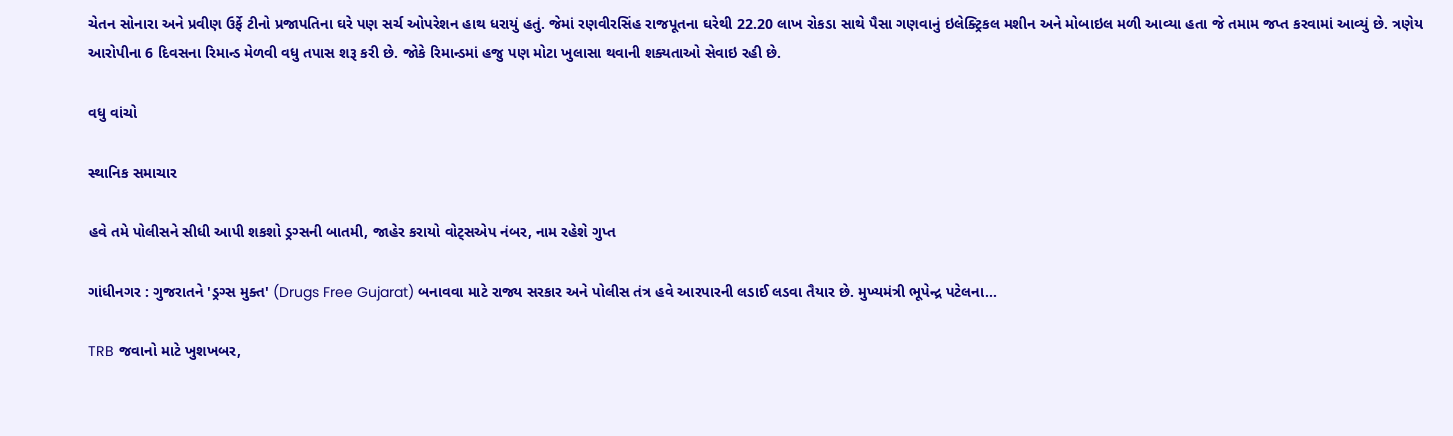ચેતન સોનારા અને પ્રવીણ ઉર્ફે ટીનો પ્રજાપતિના ઘરે પણ સર્ચ ઓપરેશન હાથ ધરાયું હતું. જેમાં રણવીરસિંહ રાજપૂતના ઘરેથી 22.20 લાખ રોકડા સાથે પૈસા ગણવાનું ઇલેક્ટ્રિકલ મશીન અને મોબાઇલ મળી આવ્યા હતા જે તમામ જપ્ત કરવામાં આવ્યું છે. ત્રણેય આરોપીના 6 દિવસના રિમાન્ડ મેળવી વધુ તપાસ શરૂ કરી છે. જોકે રિમાન્ડમાં હજુ પણ મોટા ખુલાસા થવાની શક્યતાઓ સેવાઇ રહી છે.

વધુ વાંચો

સ્થાનિક સમાચાર

હવે તમે પોલીસને સીધી આપી શકશો ડ્રગ્સની બાતમી, જાહેર કરાયો વોટ્સએપ નંબર, નામ રહેશે ગુપ્ત

ગાંધીનગર : ગુજરાતને 'ડ્રગ્સ મુક્ત' (Drugs Free Gujarat) બનાવવા માટે રાજ્ય સરકાર અને પોલીસ તંત્ર હવે આરપારની લડાઈ લડવા તૈયાર છે. મુખ્યમંત્રી ભૂપેન્દ્ર પટેલના...

TRB જવાનો માટે ખુશખબર,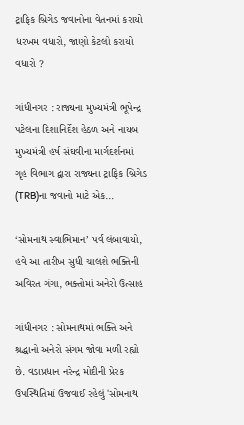ટ્રાફિક બ્રિગેડ જવાનોના વેતનમાં કરાયો ધરખમ વધારો, જાણો કેટલો કરાયો વધારો ?

ગાંધીનગર : રાજ્યના મુખ્યમંત્રી ભૂપેન્દ્ર પટેલના દિશાનિર્દેશ હેઠળ અને નાયબ મુખ્યમંત્રી હર્ષ સંઘવીના માર્ગદર્શનમાં ગૃહ વિભાગ દ્વારા રાજ્યના ટ્રાફિક બ્રિગેડ (TRB)ના જવાનો માટે એક...

‘સોમનાથ સ્વાભિમાન’ પર્વ લંબાવાયો, હવે આ તારીખ સુધી ચાલશે ભક્તિની અવિરત ગંગા, ભક્તોમાં અનેરો ઉત્સાહ

ગાંધીનગર : સોમનાથમાં ભક્તિ અને શ્રદ્ધાનો અનેરો સંગમ જોવા મળી રહ્યો છે. વડાપ્રધાન નરેન્દ્ર મોદીની પ્રેરક ઉપસ્થિતિમાં ઉજવાઈ રહેલું 'સોમનાથ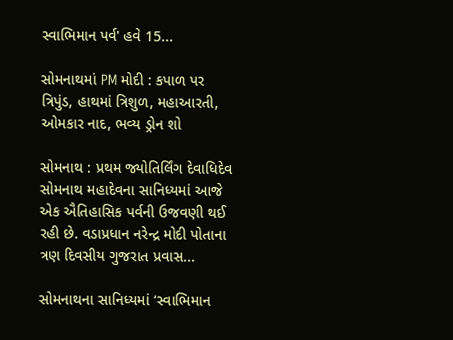સ્વાભિમાન પર્વ' હવે 15...

સોમનાથમાં PM મોદી : કપાળ પર ત્રિપુંડ, હાથમાં ત્રિશુળ, મહાઆરતી, ઓમકાર નાદ, ભવ્ય ડ્રોન શો

સોમનાથ : પ્રથમ જ્યોતિર્લિંગ દેવાધિદેવ સોમનાથ મહાદેવના સાનિધ્યમાં આજે એક ઐતિહાસિક પર્વની ઉજવણી થઈ રહી છે. વડાપ્રધાન નરેન્દ્ર મોદી પોતાના ત્રણ દિવસીય ગુજરાત પ્રવાસ...

સોમનાથના સાનિધ્યમાં ‘સ્વાભિમાન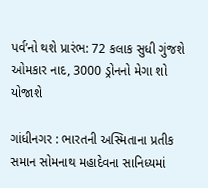પર્વ’નો થશે પ્રારંભ: 72 કલાક સુધી ગુંજશે ઓમકાર નાદ, 3000 ડ્રોનનો મેગા શો યોજાશે

ગાંધીનગર : ભારતની અસ્મિતાના પ્રતીક સમાન સોમનાથ મહાદેવના સાનિધ્યમાં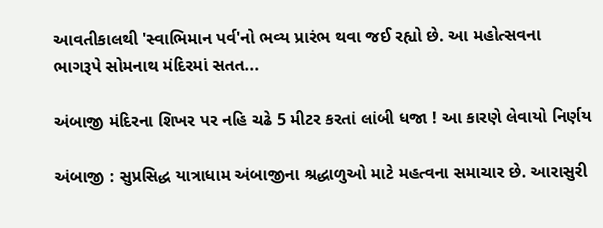આવતીકાલથી 'સ્વાભિમાન પર્વ'નો ભવ્ય પ્રારંભ થવા જઈ રહ્યો છે. આ મહોત્સવના ભાગરૂપે સોમનાથ મંદિરમાં સતત...

અંબાજી મંદિરના શિખર પર નહિ ચઢે 5 મીટર કરતાં લાંબી ધજા ! આ કારણે લેવાયો નિર્ણય

અંબાજી : સુપ્રસિદ્ધ યાત્રાધામ અંબાજીના શ્રદ્ધાળુઓ માટે મહત્વના સમાચાર છે. આરાસુરી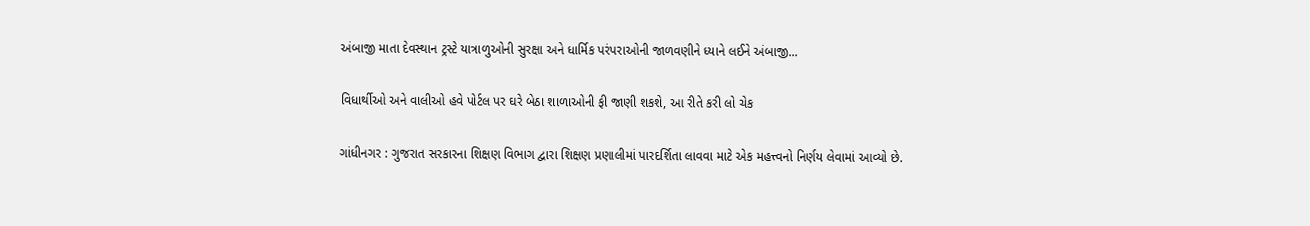અંબાજી માતા દેવસ્થાન ટ્રસ્ટે યાત્રાળુઓની સુરક્ષા અને ધાર્મિક પરંપરાઓની જાળવણીને ધ્યાને લઈને અંબાજી...

વિધાર્થીઓ અને વાલીઓ હવે પોર્ટલ પર ઘરે બેઠા શાળાઓની ફી જાણી શકશે, આ રીતે કરી લો ચેક

ગાંધીનગર : ગુજરાત સરકારના શિક્ષણ વિભાગ દ્વારા શિક્ષણ પ્રણાલીમાં પારદર્શિતા લાવવા માટે એક મહત્ત્વનો નિર્ણય લેવામાં આવ્યો છે.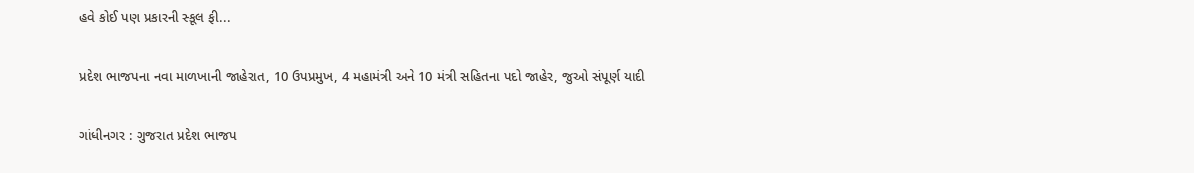હવે કોઈ પણ પ્રકારની સ્કૂલ ફી...

પ્રદેશ ભાજપના નવા માળખાની જાહેરાત, 10 ઉપપ્રમુખ, 4 મહામંત્રી અને 10 મંત્રી સહિતના પદો જાહેર, જુઓ સંપૂર્ણ યાદી

ગાંધીનગર : ગુજરાત પ્રદેશ ભાજપ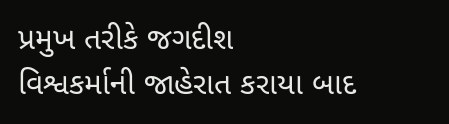પ્રમુખ તરીકે જગદીશ વિશ્વકર્માની જાહેરાત કરાયા બાદ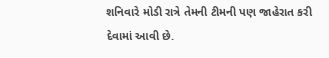શનિવારે મોડી રાત્રે તેમની ટીમની પણ જાહેરાત કરી દેવામાં આવી છે.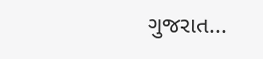ગુજરાત...